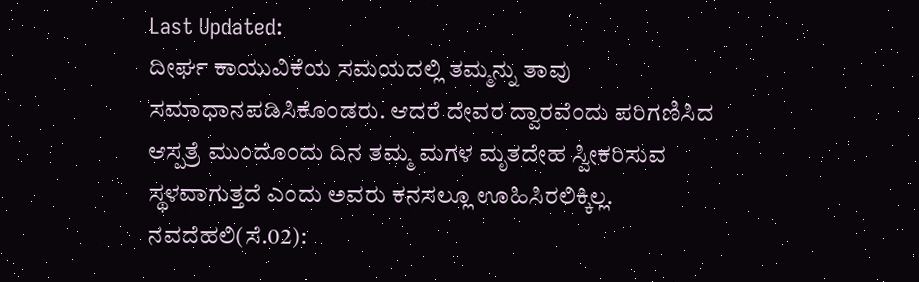Last Updated:
ದೀರ್ಘ ಕಾಯುವಿಕೆಯ ಸಮಯದಲ್ಲಿ ತಮ್ಮನ್ನು ತಾವು ಸಮಾಧಾನಪಡಿಸಿಕೊಂಡರು. ಆದರೆ ದೇವರ ದ್ವಾರವೆಂದು ಪರಿಗಣಿಸಿದ ಆಸ್ಪತ್ರೆ ಮುಂದೊಂದು ದಿನ ತಮ್ಮ ಮಗಳ ಮೃತದೇಹ ಸ್ವೀಕರಿಸುವ ಸ್ಥಳವಾಗುತ್ತದೆ ಎಂದು ಅವರು ಕನಸಲ್ಲೂ ಊಹಿಸಿರಲಿಕ್ಕಿಲ್ಲ.
ನವದೆಹಲಿ(ಸೆ.02):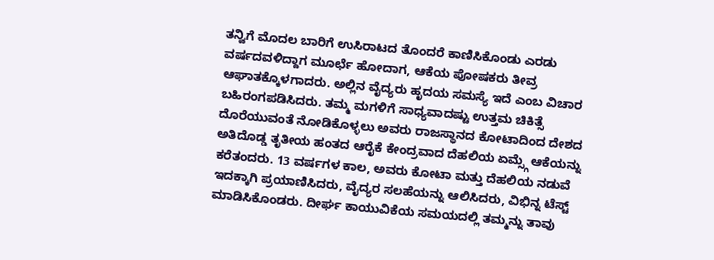ತನ್ವಿಗೆ ಮೊದಲ ಬಾರಿಗೆ ಉಸಿರಾಟದ ತೊಂದರೆ ಕಾಣಿಸಿಕೊಂಡು ಎರಡು ವರ್ಷದವಳಿದ್ದಾಗ ಮೂರ್ಛೆ ಹೋದಾಗ, ಆಕೆಯ ಪೋಷಕರು ತೀವ್ರ ಆಘಾತಕ್ಕೊಳಗಾದರು. ಅಲ್ಲಿನ ವೈದ್ಯರು ಹೃದಯ ಸಮಸ್ಯೆ ಇದೆ ಎಂಬ ವಿಚಾರ ಬಹಿರಂಗಪಡಿಸಿದರು. ತಮ್ಮ ಮಗಳಿಗೆ ಸಾಧ್ಯವಾದಷ್ಟು ಉತ್ತಮ ಚಿಕಿತ್ಸೆ ದೊರೆಯುವಂತೆ ನೋಡಿಕೊಳ್ಳಲು ಅವರು ರಾಜಸ್ಥಾನದ ಕೋಟಾದಿಂದ ದೇಶದ ಅತಿದೊಡ್ಡ ತೃತೀಯ ಹಂತದ ಆರೈಕೆ ಕೇಂದ್ರವಾದ ದೆಹಲಿಯ ಏಮ್ಸ್ಗೆ ಆಕೆಯನ್ನು ಕರೆತಂದರು. 13 ವರ್ಷಗಳ ಕಾಲ, ಅವರು ಕೋಟಾ ಮತ್ತು ದೆಹಲಿಯ ನಡುವೆ ಇದಕ್ಕಾಗಿ ಪ್ರಯಾಣಿಸಿದರು, ವೈದ್ಯರ ಸಲಹೆಯನ್ನು ಆಲಿಸಿದರು, ವಿಭಿನ್ನ ಟೆಸ್ಟ್ ಮಾಡಿಸಿಕೊಂಡರು. ದೀರ್ಘ ಕಾಯುವಿಕೆಯ ಸಮಯದಲ್ಲಿ ತಮ್ಮನ್ನು ತಾವು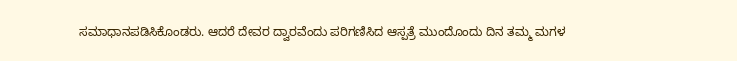ಸಮಾಧಾನಪಡಿಸಿಕೊಂಡರು. ಆದರೆ ದೇವರ ದ್ವಾರವೆಂದು ಪರಿಗಣಿಸಿದ ಆಸ್ಪತ್ರೆ ಮುಂದೊಂದು ದಿನ ತಮ್ಮ ಮಗಳ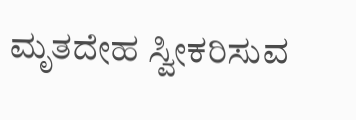ಮೃತದೇಹ ಸ್ವೀಕರಿಸುವ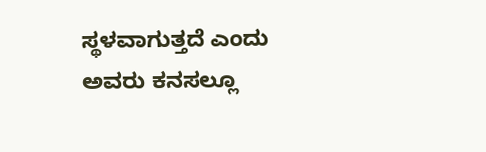ಸ್ಥಳವಾಗುತ್ತದೆ ಎಂದು ಅವರು ಕನಸಲ್ಲೂ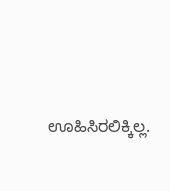ಊಹಿಸಿರಲಿಕ್ಕಿಲ್ಲ.